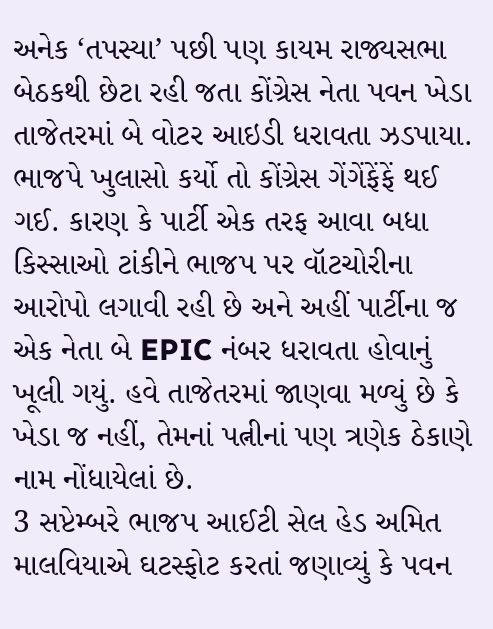અનેક ‘તપસ્યા’ પછી પણ કાયમ રાજ્યસભા બેઠકથી છેટા રહી જતા કોંગ્રેસ નેતા પવન ખેડા તાજેતરમાં બે વોટર આઇડી ધરાવતા ઝડપાયા. ભાજપે ખુલાસો કર્યો તો કોંગ્રેસ ગેંગેંફેંફેં થઈ ગઈ. કારણ કે પાર્ટી એક તરફ આવા બધા કિસ્સાઓ ટાંકીને ભાજપ પર વૉટચોરીના આરોપો લગાવી રહી છે અને અહીં પાર્ટીના જ એક નેતા બે EPIC નંબર ધરાવતા હોવાનું ખૂલી ગયું. હવે તાજેતરમાં જાણવા મળ્યું છે કે ખેડા જ નહીં, તેમનાં પત્નીનાં પણ ત્રણેક ઠેકાણે નામ નોંધાયેલાં છે.
3 સપ્ટેમ્બરે ભાજપ આઈટી સેલ હેડ અમિત માલવિયાએ ઘટસ્ફોટ કરતાં જણાવ્યું કે પવન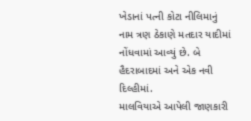ખેડાનાં પત્ની કોટા નીલિમાનું નામ ત્રણ ઠેકાણે મતદાર યાદીમાં નોંધવામાં આવ્યું છે. બે હૈદરાબાદમાં અને એક નવી દિલ્હીમાં.
માલવિયાએ આપેલી જાણકારી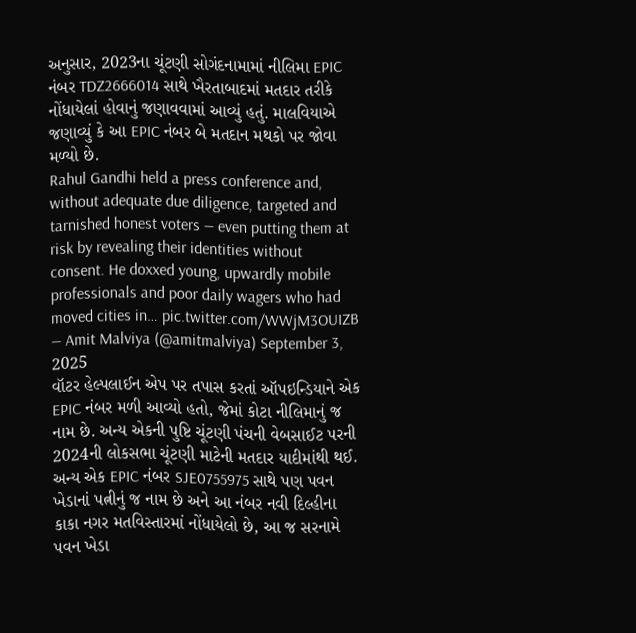અનુસાર, 2023ના ચૂંટણી સોગંદનામામાં નીલિમા EPIC નંબર TDZ2666014 સાથે ખૈરતાબાદમાં મતદાર તરીકે નોંધાયેલાં હોવાનું જણાવવામાં આવ્યું હતું. માલવિયાએ જણાવ્યું કે આ EPIC નંબર બે મતદાન મથકો પર જોવા મળ્યો છે.
Rahul Gandhi held a press conference and, without adequate due diligence, targeted and tarnished honest voters — even putting them at risk by revealing their identities without consent. He doxxed young, upwardly mobile professionals and poor daily wagers who had moved cities in… pic.twitter.com/WWjM3OUIZB
— Amit Malviya (@amitmalviya) September 3, 2025
વૉટર હેલ્પલાઈન એપ પર તપાસ કરતાં ઑપઇન્ડિયાને એક EPIC નંબર મળી આવ્યો હતો, જેમાં કોટા નીલિમાનું જ નામ છે. અન્ય એકની પુષ્ટિ ચૂંટણી પંચની વેબસાઈટ પરની 2024ની લોકસભા ચૂંટણી માટેની મતદાર યાદીમાંથી થઈ.
અન્ય એક EPIC નંબર SJE0755975 સાથે પણ પવન ખેડાનાં પત્નીનું જ નામ છે અને આ નંબર નવી દિલ્હીના કાકા નગર મતવિસ્તારમાં નોંધાયેલો છે, આ જ સરનામે પવન ખેડા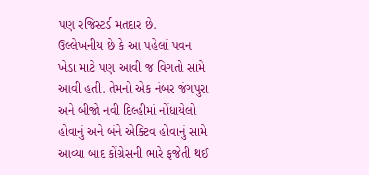પણ રજિસ્ટર્ડ મતદાર છે.
ઉલ્લેખનીય છે કે આ પહેલાં પવન ખેડા માટે પણ આવી જ વિગતો સામે આવી હતી. તેમનો એક નંબર જંગપુરા અને બીજો નવી દિલ્હીમાં નોંધાયેલો હોવાનું અને બંને એક્ટિવ હોવાનું સામે આવ્યા બાદ કોંગ્રેસની ભારે ફજેતી થઈ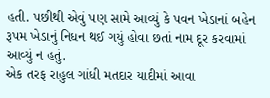હતી. પછીથી એવું પણ સામે આવ્યું કે પવન ખેડાનાં બહેન રૂપમ ખેડાનું નિધન થઈ ગયું હોવા છતાં નામ દૂર કરવામાં આવ્યું ન હતું.
એક તરફ રાહુલ ગાંધી મતદાર યાદીમાં આવા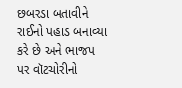છબરડા બતાવીને રાઈનો પહાડ બનાવ્યા કરે છે અને ભાજપ પર વૉટચોરીનો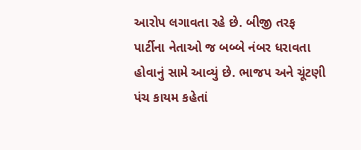આરોપ લગાવતા રહે છે. બીજી તરફ પાર્ટીના નેતાઓ જ બબ્બે નંબર ધરાવતા હોવાનું સામે આવ્યું છે. ભાજપ અને ચૂંટણી પંચ કાયમ કહેતાં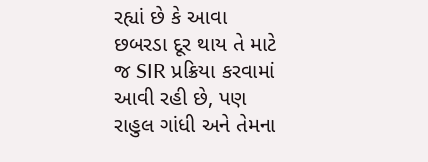રહ્યાં છે કે આવા છબરડા દૂર થાય તે માટે જ SIR પ્રક્રિયા કરવામાં આવી રહી છે, પણ રાહુલ ગાંધી અને તેમના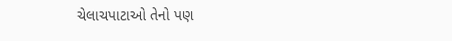ચેલાચપાટાઓ તેનો પણ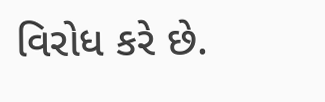વિરોધ કરે છે.